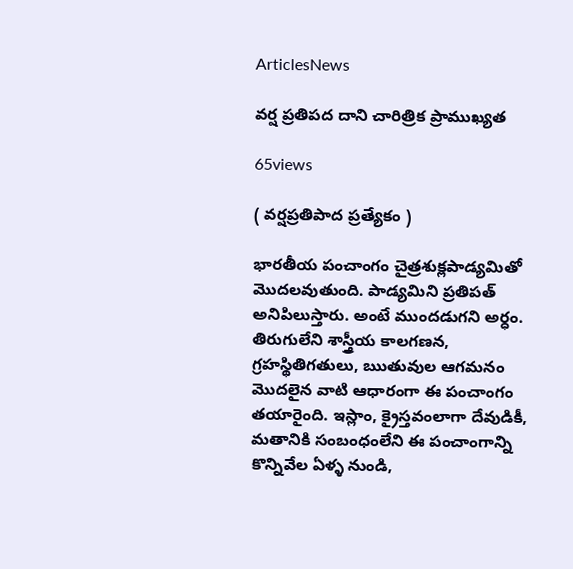ArticlesNews

వర్ష ప్రతిపద దాని చారిత్రిక ప్రాముఖ్యత

65views

( వర్షప్రతిపాద ప్రత్యేకం )

భారతీయ పంచాంగం చైత్రశుక్లపాడ్యమితో మొదలవుతుంది. పాడ్యమిని ప్రతిపత్ అనిపిలుస్తారు. అంటే ముందడుగని అర్ధం. తిరుగులేని శాస్త్రీయ కాలగణన, గ్రహస్థితిగతులు, ఋతువుల ఆగమనం మొదలైన వాటి ఆధారంగా ఈ పంచాంగం తయారైంది. ఇస్లాం, క్రైస్తవంలాగా దేవుడికీ, మతానికి సంబంధంలేని ఈ పంచాంగాన్ని కొన్నివేల ఏళ్ళ నుండి,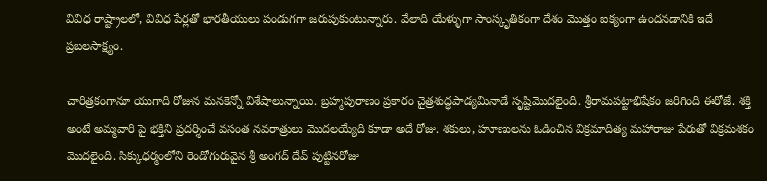వివిధ రాష్ట్రాలలో, వివిధ పేర్లతో భారతీయులు పండుగగా జరుపుకుంటున్నారు. వేలాది యేళ్ళుగా సాంస్కృతికంగా దేశం మొత్తం ఐక్యంగా ఉందనడానికి ఇదే ప్రబలసాక్ష్యం.

చారిత్రకంగానూ యుగాది రోజున మనకెన్నో విశేషాలున్నాయి. బ్రహ్మపురాణం ప్రకారం చైత్రశుద్ధపాడ్యమినాడే సృష్టిమొదలైంది. శ్రీరామపట్టాభిషేకం జరిగింది ఈరోజే. శక్తి అంటే అమ్మవారి పై భక్తిని ప్రదర్శించే వసంత నవరాత్రులు మొదలయ్యేది కూడా అదే రోజు. శకులు, హూణులను ఓడించిన విక్రమాదిత్య మహారాజు పేరుతో విక్రమశకం మొదలైంది. సిక్కుధర్మంలోని రెండోగురువైన శ్రీ అంగద్ దేవ్ పుట్టినరోజు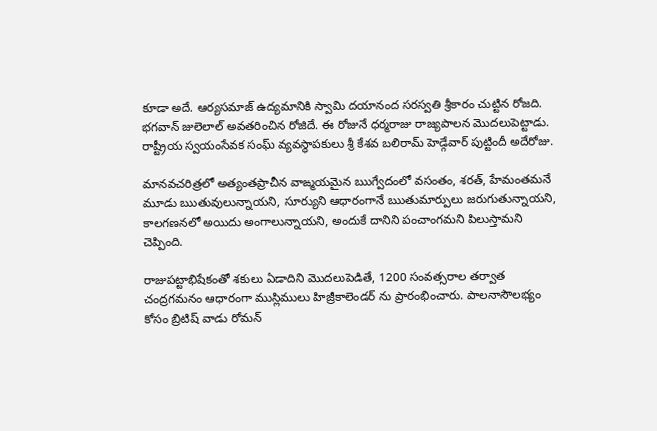కూడా అదే. ఆర్యసమాజ్ ఉద్యమానికి స్వామి దయానంద సరస్వతి శ్రీకారం చుట్టిన రోజది. భగవాన్ జులెలాల్ అవతరించిన రోజిదే. ఈ రోజునే ధర్మరాజు రాజ్యపాలన మొదలుపెట్టాడు. రాష్ట్రీయ స్వయంసేవక సంఘ్ వ్యవస్థాపకులు శ్రీ కేశవ బలిరామ్ హెడ్గేవార్ పుట్టిందీ అదేరోజు.

మానవచరిత్రలో అత్యంతప్రాచీన వాఙ్మయమైన ఋగ్వేదంలో వసంతం, శరత్, హేమంతమనే మూడు ఋతువులున్నాయని, సూర్యుని ఆధారంగానే ఋతుమార్పులు జరుగుతున్నాయని, కాలగణనలో అయిదు అంగాలున్నాయని, అందుకే దానిని పంచాంగమని పిలుస్తామని చెప్పింది.

రాజుపట్టాభిషేకంతో శకులు ఏడాదిని మొదలుపెడితే, 1200 సంవత్సరాల తర్వాత చంద్రగమనం ఆధారంగా ముస్లిములు హిజ్రీకాలెండర్ ను ప్రారంభించారు. పాలనాసౌలభ్యం కోసం బ్రిటిష్ వాడు రోమన్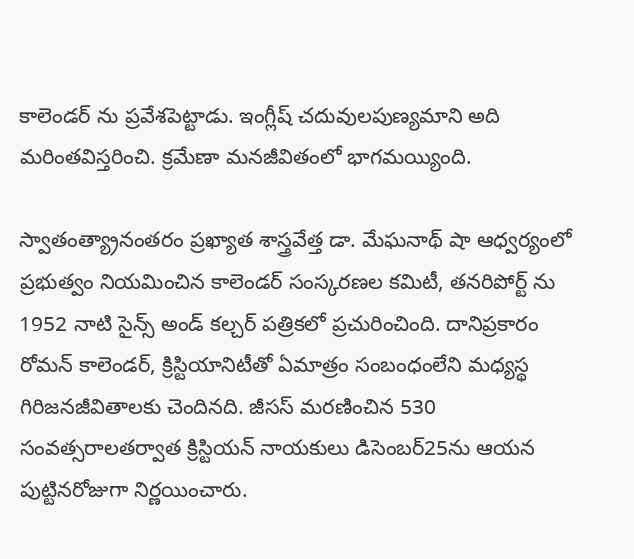కాలెండర్ ను ప్రవేశపెట్టాడు. ఇంగ్లీష్ చదువులపుణ్యమాని అది మరింతవిస్తరించి. క్రమేణా మనజీవితంలో భాగమయ్యింది.

స్వాతంత్య్రానంతరం ప్రఖ్యాత శాస్త్రవేత్త డా. మేఘనాథ్ షా ఆధ్వర్యంలో ప్రభుత్వం నియమించిన కాలెండర్ సంస్కరణల కమిటీ, తనరిపోర్ట్ ను 1952 నాటి సైన్స్ అండ్ కల్చర్ పత్రికలో ప్రచురించింది. దానిప్రకారం రోమన్ కాలెండర్, క్రిస్టియానిటీతో ఏమాత్రం సంబంధంలేని మధ్యస్థ గిరిజనజీవితాలకు చెందినది. జీసస్ మరణించిన 530 సంవత్సరాలతర్వాత క్రిస్టియన్ నాయకులు డిసెంబర్25ను ఆయన పుట్టినరోజుగా నిర్ణయించారు.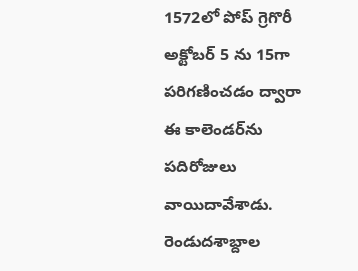1572లో పోప్ గ్రెగొరీ అక్టోబర్ 5 ను 15గా పరిగణించడం ద్వారా ఈ కాలెండర్‌ను పదిరోజులు వాయిదావేశాడు. రెండుదశాబ్దాల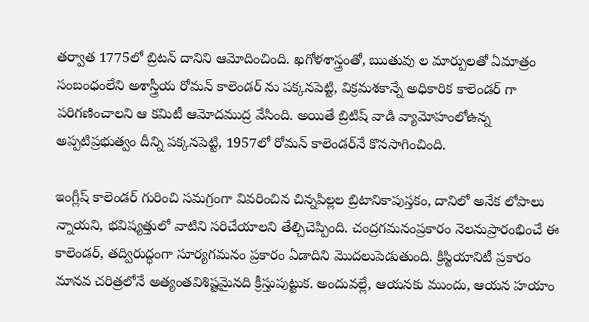తర్వాత 1775లో బ్రిటన్ దానిని ఆమోదించింది. ఖగోళశాస్త్రంతో, ఋతువు ల మార్పులతో ఏమాత్రం సంబంధంలేని అశాస్త్రీయ రోమన్ కాలెండర్ ను పక్కనపెట్టి, విక్రమశకాన్నే అధికారిక కాలెండర్ గా పరిగణించాలని ఆ కమిటీ ఆమోదముద్ర వేసింది. అయితే బ్రిటిష్ వాడి వ్యామోహంలోఉన్న అప్పటిప్రభుత్వం దీన్ని పక్కనపెట్టి, 1957లో రోమన్ కాలెండర్‌నే కొనసాగించింది.

ఇంగ్లీష్ కాలెండర్ గురించి సమగ్రంగా వివరించిన చిన్నపిల్లల బ్రిటానికాపుస్తకం, దానిలో అనేక లోపాలు న్నాయని, భవిష్యత్తులో వాటిని సరిచేయాలని తేల్చిచెప్పింది. చంద్రగమనంప్రకారం నెలనుప్రారంభించే ఈ కాలెండర్, తద్విరుద్ధంగా సూర్యగమనం ప్రకారం ఏడాదిని మొదలుపెడుతుంది. క్రిస్టియానిటీ ప్రకారం మానవ చరిత్రలోనే అత్యంతవిశిష్టమైనది క్రీస్తుపుట్టుక. అందువల్లే, ఆయనకు ముందు, ఆయన హయాం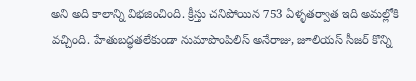అని అది కాలాన్ని విభజించింది. క్రీస్తు చనిపోయిన 753 ఏళ్ళతర్వాత ఇది అమల్లోకి వచ్చింది. హేతుబద్ధతలేకుండా నుమాపొంపిలిస్ అనేరాజు, జూలియస్ సీజర్ కొన్ని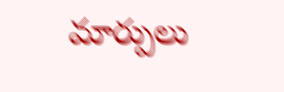మార్పులు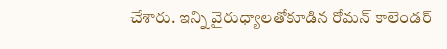చేశారు. ఇన్ని వైరుధ్యాలతోకూడిన రోమన్ కాలెండర్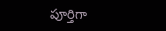పూర్తిగా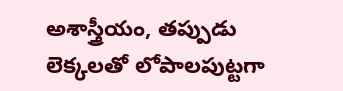అశాస్త్రీయం, తప్పుడు లెక్కలతో లోపాలపుట్టగా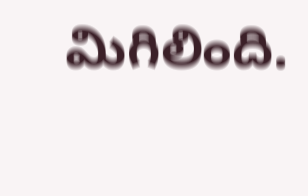మిగిలింది.